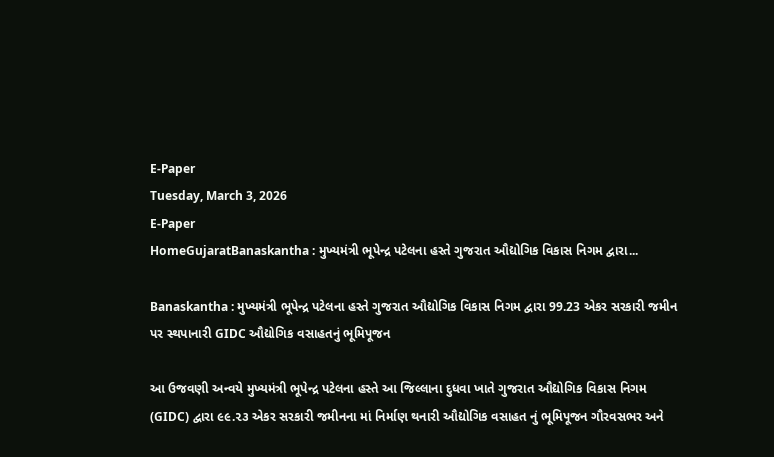E-Paper
Tuesday, March 3, 2026
E-Paper
HomeGujaratBanaskantha : મુખ્યમંત્રી ભૂપેન્દ્ર પટેલના હસ્તે ગુજરાત ઔદ્યોગિક વિકાસ નિગમ દ્વારા...

Banaskantha : મુખ્યમંત્રી ભૂપેન્દ્ર પટેલના હસ્તે ગુજરાત ઔદ્યોગિક વિકાસ નિગમ દ્વારા 99.23 એકર સરકારી જમીન પર સ્થપાનારી GIDC ઔદ્યોગિક વસાહતનું ભૂમિપૂજન

આ ઉજવણી અન્વયે મુખ્યમંત્રી ભૂપેન્દ્ર પટેલના હસ્તે આ જિલ્લાના દુધવા ખાતે ગુજરાત ઔદ્યોગિક વિકાસ નિગમ (GIDC) દ્વારા ૯૯.૨૩ એકર સરકારી જમીનના માં નિર્માણ થનારી ઔદ્યોગિક વસાહત નું ભૂમિપૂજન ગૌરવસભર અને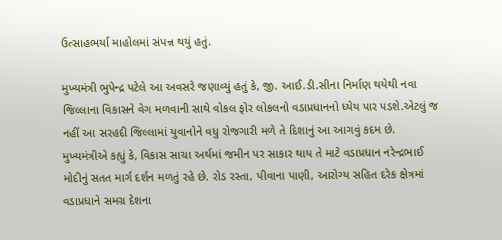ઉત્સાહભર્યા માહોલમાં સંપન્ન થયું હતું.

મુખ્યમંત્રી ભુપેન્દ્ર પટેલે આ અવસરે જણાવ્યું હતું કે, જી. આઈ.ડી.સીના નિર્માણ થયેથી નવા જિલ્લાના વિકાસને વેગ મળવાની સાથે વોકલ ફોર લોકલનો વડાપ્રધાનનો ધ્યેય પાર પડશે.એટલું જ નહીં આ સરહદી જિલ્લામાં યુવાનોને વધુ રોજગારી મળે તે દિશાનું આ આગવું કદમ છે. મુખ્યમંત્રીએ કહ્યું કે, વિકાસ સાચા અર્થમાં જમીન પર સાકાર થાય તે માટે વડાપ્રધાન નરેન્દ્રભાઈ મોદીનું સતત માર્ગ દર્શન મળતું રહે છે. રોડ રસ્તા, પીવાના પાણી, આરોગ્ય સહિત દરેક ક્ષેત્રમાં વડાપ્રધાને સમગ્ર દેશના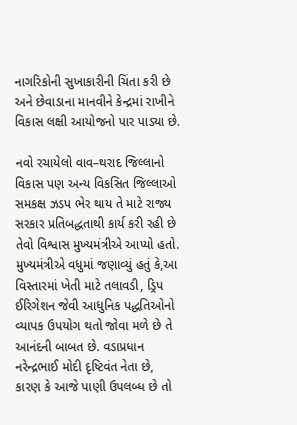નાગરિકોની સુખાકારીની ચિંતા કરી છે અને છેવાડાના માનવીને કેન્દ્રમાં રાખીને વિકાસ લક્ષી આયોજનો પાર પાડ્યા છે.

નવો રચાયેલો વાવ–થરાદ જિલ્લાનો વિકાસ પણ અન્ય વિકસિત જિલ્લાઓ સમકક્ષ ઝડપ ભેર થાય તે માટે રાજ્ય સરકાર પ્રતિબદ્ધતાથી કાર્ય કરી રહી છે તેવો વિશ્વાસ મુખ્યમંત્રીએ આપ્યો હતો. મુખ્યમંત્રીએ વધુમાં જણાવ્યું હતું કે,આ વિસ્તારમાં ખેતી માટે તલાવડી, ડ્રિપ ઈરિગેશન જેવી આધુનિક પદ્ધતિઓનો વ્યાપક ઉપયોગ થતો જોવા મળે છે તે આનંદની બાબત છે. વડાપ્રધાન નરેન્દ્રભાઈ મોદી દૃષ્ટિવંત નેતા છે, કારણ કે આજે પાણી ઉપલબ્ધ છે તો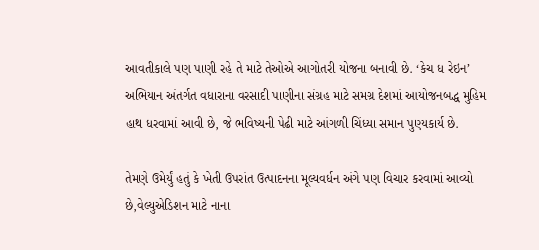આવતીકાલે પણ પાણી રહે તે માટે તેઓએ આગોતરી યોજના બનાવી છે. ‘કેચ ધ રેઇન’ અભિયાન અંતર્ગત વધારાના વરસાદી પાણીના સંગ્રહ માટે સમગ્ર દેશમાં આયોજનબદ્ધ મુહિમ હાથ ધરવામાં આવી છે, જે ભવિષ્યની પેઢી માટે આંગળી ચિંધ્યા સમાન પુણ્યકાર્ય છે.

તેમણે ઉમેર્યું હતું કે ખેતી ઉપરાંત ઉત્પાદનના મૂલ્યવર્ધન અંગે પણ વિચાર કરવામાં આવ્યો છે,વેલ્યુએડિશન માટે નાના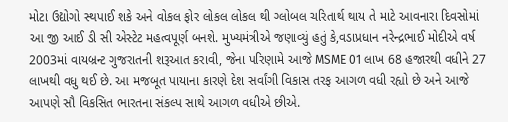મોટા ઉદ્યોગો સ્થપાઈ શકે અને વોકલ ફોર લોકલ લોકલ થી ગ્લોબલ ચરિતાર્થ થાય તે માટે આવનારા દિવસોમાં આ જી આઈ ડી સી એસ્ટેટ મહત્વપૂર્ણ બનશે. મુખ્યમંત્રીએ જણાવ્યું હતું કે,વડાપ્રધાન નરેન્દ્રભાઈ મોદીએ વર્ષ 2003માં વાયબ્રન્ટ ગુજરાતની શરૂઆત કરાવી, જેના પરિણામે આજે MSME 01 લાખ 68 હજારથી વધીને 27 લાખથી વધુ થઈ છે. આ મજબૂત પાયાના કારણે દેશ સર્વાંગી વિકાસ તરફ આગળ વધી રહ્યો છે અને આજે આપણે સૌ વિકસિત ભારતના સંકલ્પ સાથે આગળ વધીએ છીએ.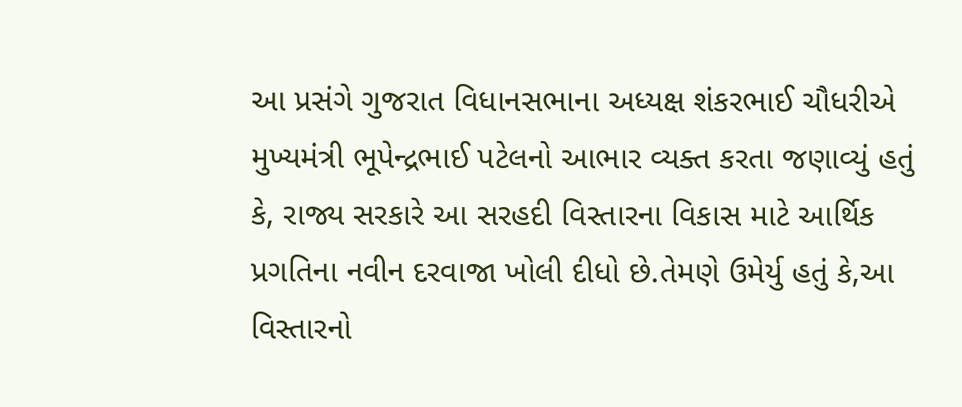આ પ્રસંગે ગુજરાત વિધાનસભાના અધ્યક્ષ શંકરભાઈ ચૌધરીએ મુખ્યમંત્રી ભૂપેન્દ્રભાઈ પટેલનો આભાર વ્યક્ત કરતા જણાવ્યું હતું કે, રાજ્ય સરકારે આ સરહદી વિસ્તારના વિકાસ માટે આર્થિક પ્રગતિના નવીન દરવાજા ખોલી દીધો છે.તેમણે ઉમેર્યુ હતું કે,આ વિસ્તારનો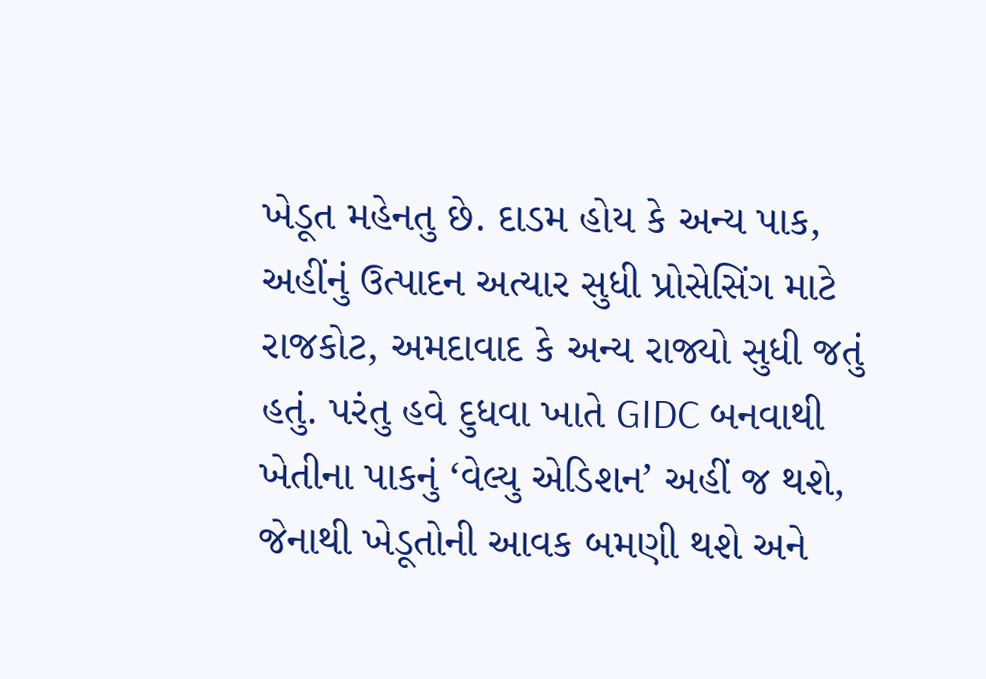ખેડૂત મહેનતુ છે. દાડમ હોય કે અન્ય પાક, અહીંનું ઉત્પાદન અત્યાર સુધી પ્રોસેસિંગ માટે રાજકોટ, અમદાવાદ કે અન્ય રાજ્યો સુધી જતું હતું. પરંતુ હવે દુધવા ખાતે GIDC બનવાથી ખેતીના પાકનું ‘વેલ્યુ એડિશન’ અહીં જ થશે, જેનાથી ખેડૂતોની આવક બમણી થશે અને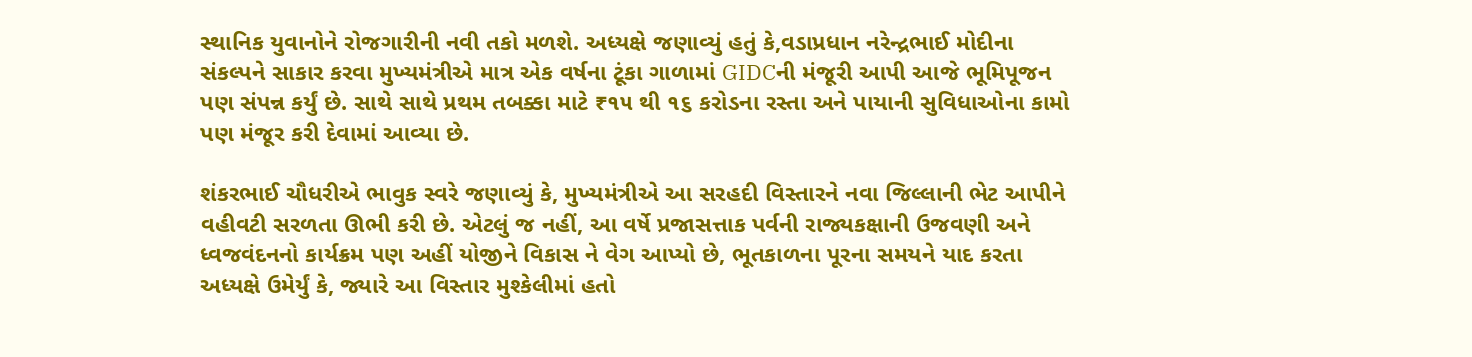સ્થાનિક યુવાનોને રોજગારીની નવી તકો મળશે. અધ્યક્ષે જણાવ્યું હતું કે,વડાપ્રધાન નરેન્દ્રભાઈ મોદીના સંકલ્પને સાકાર કરવા મુખ્યમંત્રીએ માત્ર એક વર્ષના ટૂંકા ગાળામાં GIDCની મંજૂરી આપી આજે ભૂમિપૂજન પણ સંપન્ન કર્યું છે. સાથે સાથે પ્રથમ તબક્કા માટે ₹૧૫ થી ૧૬ કરોડના રસ્તા અને પાયાની સુવિધાઓના કામો પણ મંજૂર કરી દેવામાં આવ્યા છે.

શંકરભાઈ ચૌધરીએ ભાવુક સ્વરે જણાવ્યું કે, મુખ્યમંત્રીએ આ સરહદી વિસ્તારને નવા જિલ્લાની ભેટ આપીને વહીવટી સરળતા ઊભી કરી છે. એટલું જ નહીં, આ વર્ષે પ્રજાસત્તાક પર્વની રાજ્યકક્ષાની ઉજવણી અને ધ્વજવંદનનો કાર્યક્રમ પણ અહીં યોજીને વિકાસ ને વેગ આપ્યો છે, ભૂતકાળના પૂરના સમયને યાદ કરતા અધ્યક્ષે ઉમેર્યું કે, જ્યારે આ વિસ્તાર મુશ્કેલીમાં હતો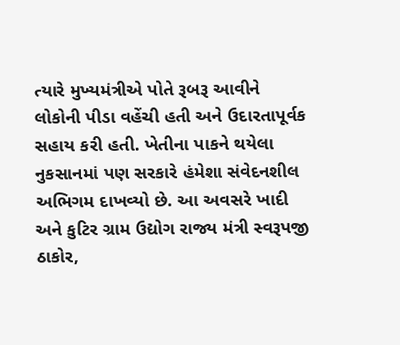ત્યારે મુખ્યમંત્રીએ પોતે રૂબરૂ આવીને લોકોની પીડા વહેંચી હતી અને ઉદારતાપૂર્વક સહાય કરી હતી. ખેતીના પાકને થયેલા નુકસાનમાં પણ સરકારે હંમેશા સંવેદનશીલ અભિગમ દાખવ્યો છે. આ અવસરે ખાદી અને કુટિર ગ્રામ ઉદ્યોગ રાજ્ય મંત્રી સ્વરૂપજી ઠાકોર,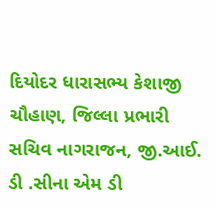દિયોદર ધારાસભ્ય કેશાજી ચૌહાણ, જિલ્લા પ્રભારી સચિવ નાગરાજન, જી.આઈ. ડી .સીના એમ ડી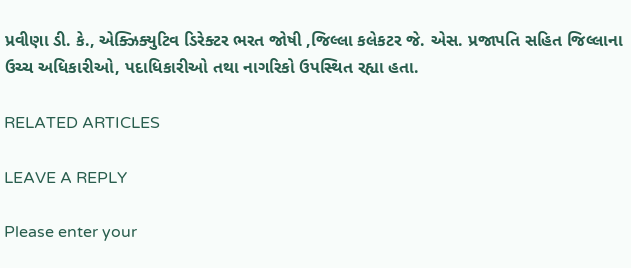પ્રવીણા ડી. કે., એક્ઝિક્યુટિવ ડિરેક્ટર ભરત જોષી ,જિલ્લા કલેકટર જે. એસ. પ્રજાપતિ સહિત જિલ્લાના ઉચ્ચ અધિકારીઓ, પદાધિકારીઓ તથા નાગરિકો ઉપસ્થિત રહ્યા હતા.

RELATED ARTICLES

LEAVE A REPLY

Please enter your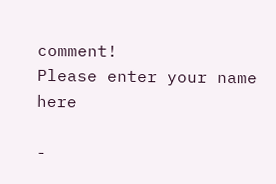comment!
Please enter your name here

-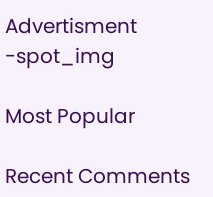Advertisment -spot_img

Most Popular

Recent Comments